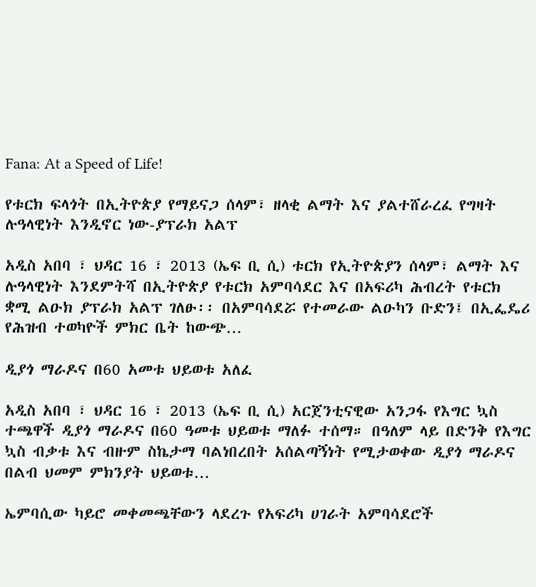Fana: At a Speed of Life!

የቱርክ ፍላጎት በኢትዮጵያ የማይናጋ ሰላም፣ ዘላቂ ልማት እና ያልተሸራረፈ የግዛት ሉዓላዊነት እንዲኖር ነው-ያፕራክ አልፕ

አዲስ አበባ ፣ ህዳር 16 ፣ 2013 (ኤፍ ቢ ሲ) ቱርክ የኢትዮጵያን ሰላም፣ ልማት እና ሉዓላዊነት እንደምትሻ በኢትዮጵያ የቱርክ አምባሳደር እና በአፍሪካ ሕብረት የቱርክ ቋሚ ልዑክ ያፕራክ አልፕ ገለፁ፡፡ በአምባሳደሯ የተመራው ልዑካን ቡድን፤ በኢፌዴሪ የሕዝብ ተወካዮች ምክር ቤት ከውጭ…

ዲያጎ ማራዶና በ60 አመቱ ህይወቱ አለፈ

አዲስ አበባ ፣ ህዳር 16 ፣ 2013 (ኤፍ ቢ ሲ) አርጀንቲናዊው አንጋፋ የእግር ኳስ ተጫዋች ዲያጎ ማራዶና በ60 ዓመቱ ህይወቱ ማለፉ ተሰማ። በዓለም ላይ በድንቅ የእግር ኳስ ብቃቱ እና ብዙም ስኬታማ ባልነበረበት አሰልጣኝነት የሚታወቀው ዲያጎ ማራዶና በልብ ህመም ምክንያት ህይወቱ…

ኤምባሲው ካይሮ መቀመጫቸውን ላደረጉ የአፍሪካ ሀገራት አምባሳደሮች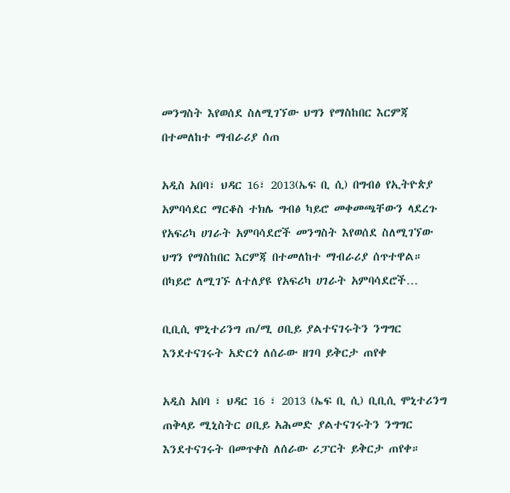መንግስት እየወሰደ ስለሚገኘው ህግን የማስከበር እርምጃ በተመለከተ ማብራሪያ ሰጠ

አዲስ አበባ፣ ህዳር 16፣ 2013(ኤፍ ቢ ሲ) በግብፅ የኢትዮጵያ አምባሳደር ማርቆስ ተክሌ ግብፅ ካይሮ መቀመጫቸውን ላደረጉ የአፍሪካ ሀገራት አምባሳደሮች መንግስት እየወሰደ ስለሚገኘው ህግን የማስከበር እርምጃ በተመለከተ ማብራሪያ ሰጥተዋል። በካይሮ ለሚገኙ ለተለያዩ የአፍሪካ ሀገራት አምባሳደሮች…

ቢቢሲ ሞኒተሪንግ ጠ/ሚ ዐቢይ ያልተናገሩትን ንግግር እንደተናገሩት አድርጎ ለሰራው ዘገባ ይቅርታ ጠየቀ

አዲስ አበባ ፣ ህዳር 16 ፣ 2013 (ኤፍ ቢ ሲ) ቢቢሲ ሞኒተሪንግ ጠቅላይ ሚኒስትር ዐቢይ አሕመድ ያልተናገሩትን ንግግር እንደተናገሩት በመጥቀስ ለሰራው ሪፓርት ይቅርታ ጠየቀ።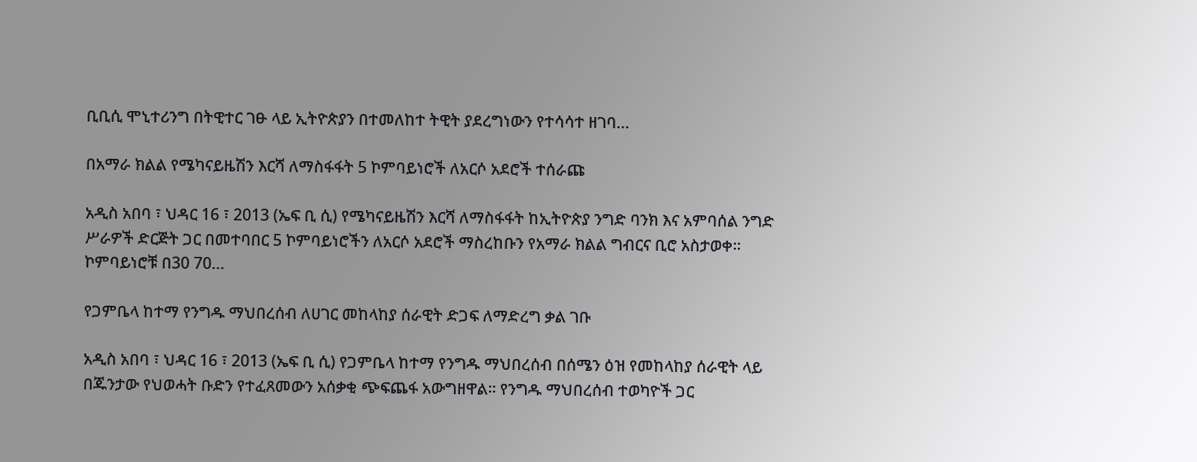ቢቢሲ ሞኒተሪንግ በትዊተር ገፁ ላይ ኢትዮጵያን በተመለከተ ትዊት ያደረግነውን የተሳሳተ ዘገባ…

በአማራ ክልል የሜካናይዜሽን እርሻ ለማስፋፋት 5 ኮምባይነሮች ለአርሶ አደሮች ተሰራጩ

አዲስ አበባ ፣ ህዳር 16 ፣ 2013 (ኤፍ ቢ ሲ) የሜካናይዜሽን እርሻ ለማስፋፋት ከኢትዮጵያ ንግድ ባንክ እና አምባሰል ንግድ ሥራዎች ድርጅት ጋር በመተባበር 5 ኮምባይነሮችን ለአርሶ አደሮች ማስረከቡን የአማራ ክልል ግብርና ቢሮ አስታወቀ፡፡ ኮምባይነሮቹ በ30 70…

የጋምቤላ ከተማ የንግዱ ማህበረሰብ ለሀገር መከላከያ ሰራዊት ድጋፍ ለማድረግ ቃል ገቡ

አዲስ አበባ ፣ ህዳር 16 ፣ 2013 (ኤፍ ቢ ሲ) የጋምቤላ ከተማ የንግዱ ማህበረሰብ በሰሜን ዕዝ የመከላከያ ሰራዊት ላይ በጁንታው የህወሓት ቡድን የተፈጸመውን አሰቃቂ ጭፍጨፋ አውግዘዋል። የንግዱ ማህበረሰብ ተወካዮች ጋር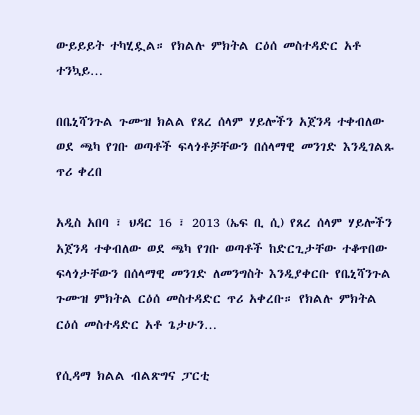ውይይይት ተካሂዷል። የክልሉ ምክትል ርዕሰ መስተዳድር አቶ ተንኳይ…

በቤኒሻንጉል ጉሙዝ ክልል የጸረ ሰላም ሃይሎችን አጀንዳ ተቀብለው ወደ ጫካ የገቡ ወጣቶች ፍላጎቶቻቸውን በሰላማዊ መንገድ እንዲገልጹ ጥሪ ቀረበ

አዲስ አበባ ፣ ህዳር 16 ፣ 2013 (ኤፍ ቢ ሲ) የጸረ ሰላም ሃይሎችን አጀንዳ ተቀብለው ወደ ጫካ የገቡ ወጣቶች ከድርጊታቸው ተቆጥበው ፍላጎታቸውን በሰላማዊ መንገድ ለመንግስት እንዲያቀርቡ የቤኒሻንጉል ጉሙዝ ምክትል ርዕሰ መስተዳድር ጥሪ አቀረቡ። የክልሉ ምክትል ርዕሰ መስተዳድር አቶ ጌታሁን…

የሲዳማ ክልል ብልጽግና ፓርቲ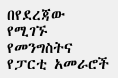በየደረጃው የሚገኙ የመንግስትና የፓርቲ አመራሮች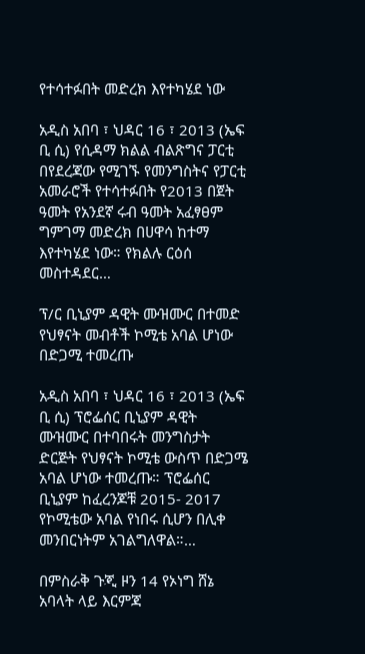የተሳተፉበት መድረክ እየተካሄደ ነው

አዲስ አበባ ፣ ህዳር 16 ፣ 2013 (ኤፍ ቢ ሲ) የሲዳማ ክልል ብልጽግና ፓርቲ በየደረጃው የሚገኙ የመንግስትና የፓርቲ አመራሮች የተሳተፉበት የ2013 በጀት ዓመት የአንደኛ ሩብ ዓመት አፈፃፀም ግምገማ መድረክ በሀዋሳ ከተማ እየተካሄደ ነው። የክልሉ ርዕሰ መስተዳደር…

ፕ/ር ቢኒያም ዳዊት ሙዝሙር በተመድ የህፃናት መብቶች ኮሚቴ አባል ሆነው በድጋሚ ተመረጡ

አዲስ አበባ ፣ ህዳር 16 ፣ 2013 (ኤፍ ቢ ሲ) ፕሮፌሰር ቢኒያም ዳዊት ሙዝሙር በተባበሩት መንግስታት ድርጅት የህፃናት ኮሚቴ ውስጥ በድጋሜ አባል ሆነው ተመረጡ። ፕሮፌሰር ቢኒያም ከፈረንጆቹ 2015- 2017 የኮሚቴው አባል የነበሩ ሲሆን በሊቀ መንበርነትም አገልግለዋል።…

በምስራቅ ጉጂ ዞን 14 የኦነግ ሸኔ አባላት ላይ እርምጃ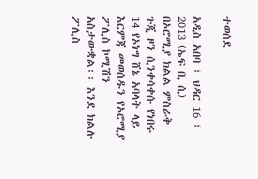ተወሰደ

አዲስ አበባ ፣ ህዳር 16 ፣ 2013 (ኤፍ ቢ ሲ) በኦሮሚያ ክልል ምስራቅ ጉጂ ዞን ሲንቀሳቀሱ የነበሩ 14 የኦነግ ሸኔ አባላት ላይ እርምጃ መወሰዱን የኦሮሚያ ፖሊስ ኮሚሽን አስታውቋል፡፡ እንደ ክልሉ ፖሊስ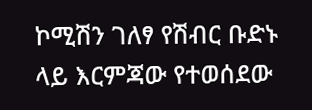ኮሚሽን ገለፃ የሽብር ቡድኑ ላይ እርምጃው የተወሰደው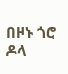በዞኑ ጎሮ ዶላ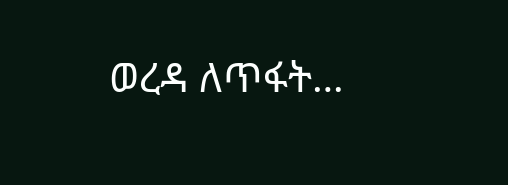ወረዳ ለጥፋት…